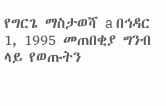የግርጌ ማስታወሻ a በኅዳር 1, 1995 መጠበቂያ ግንብ ላይ የወጡትን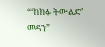“‘ከክፉ ትውልድ’ መዳን”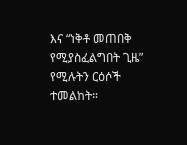እና “ነቅቶ መጠበቅ የሚያስፈልግበት ጊዜ” የሚሉትን ርዕሶች ተመልከት።